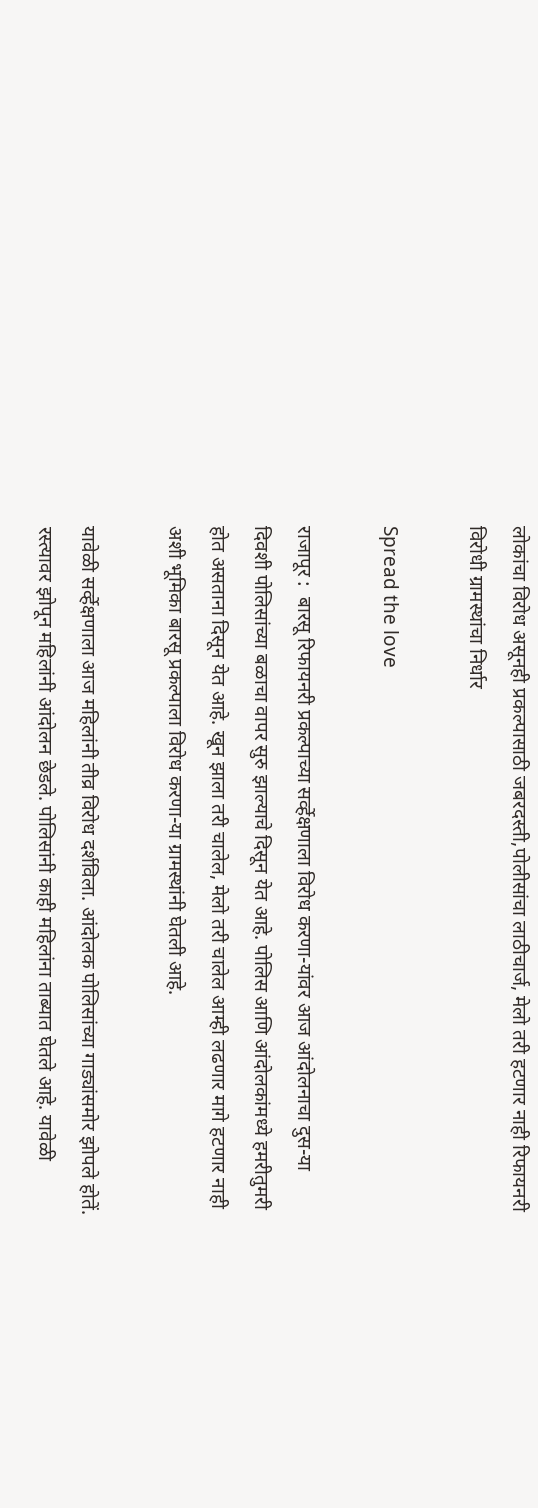लोकांचा विरोध असूनही प्रकल्पासाठी जबरदस्ती,पोलीसांचा लाठीचार्ज, मेलो तरी हटणार नाही रिफायनरी विरोधी ग्रामस्थांचा निर्धार

Spread the love

राजापूर :  बारसू रिफायनरी प्रकल्पाच्या सर्व्हेक्षणाला विरोध करणा-यांवर आज आंदोलनाचा दुस-या दिवशी पोलिसांच्या बळाचा वापर सुरु झाल्याचे दिसून येत आहे. पोलिस आणि आंदोलकांमध्ये हमरीतुमरी होत असताना दिसून येत आहे. खून झाला तरी चालेल, मेलो तरी चालेल आम्ही लढणार मागे हटणार नाही अशी भूमिका बारसू प्रकल्पाला विरोध करणा-या ग्रामस्थांनी घेतली आहे.

यावेळी सर्व्हेक्षणाला आज महिलांनी तीव्र विरोध दर्शविला. आंदोलक पोलिसांच्या गाड्यांसमोर झोपले होतें. रस्त्यावर झोपून महिलांनी आंदोलन छेडले. पोलिसांनी काही महिलांना ताब्यात घेतले आहे. यावेळी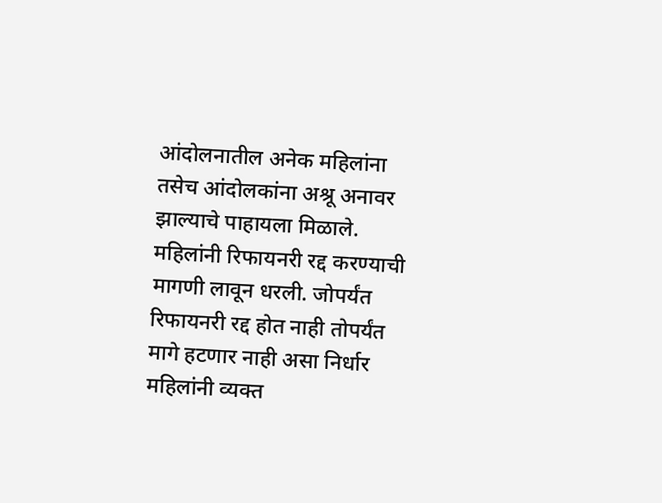आंदोलनातील अनेक महिलांना तसेच आंदोलकांना अश्रू अनावर झाल्याचे पाहायला मिळाले. महिलांनी रिफायनरी रद्द करण्याची मागणी लावून धरली. जोपर्यंत रिफायनरी रद्द होत नाही तोपर्यंत मागे हटणार नाही असा निर्धार महिलांनी व्यक्त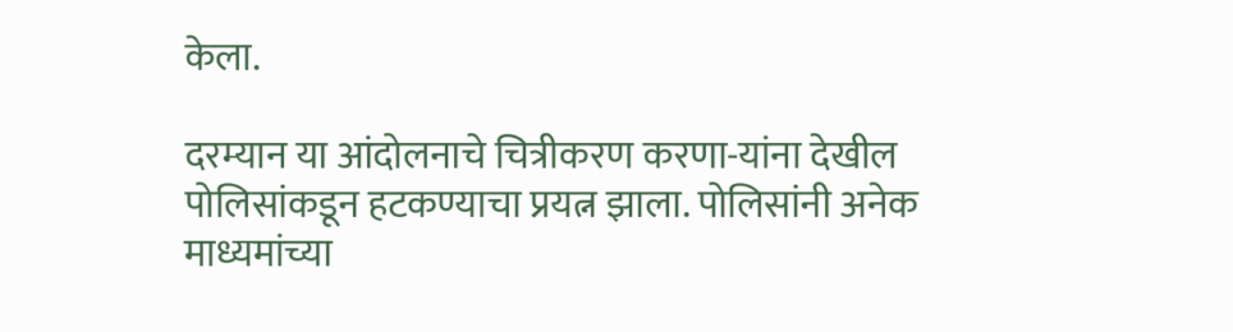केला.

दरम्यान या आंदोलनाचे चित्रीकरण करणा-यांना देखील पोलिसांकडून हटकण्याचा प्रयत्न झाला. पोलिसांनी अनेक माध्यमांच्या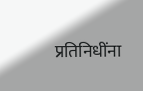प्रतिनिधींना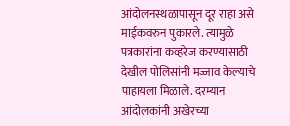आंदोलनस्थळापासून दूर राहा असे माईकवरुन पुकारले. त्यामुळे पत्रकारांना कव्हरेज करण्यासाठी देखील पोलिसांनी मज्जाव केल्याचे पाहायला मिळाले. दरम्यान आंदोलकांनी अखेरच्या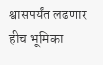श्वासपर्यंत लढणार हीच भूमिका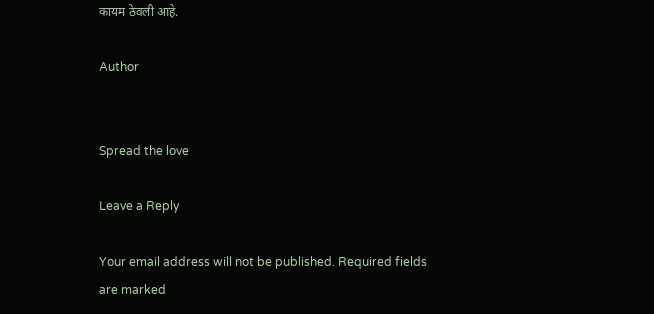कायम ठेवली आहे.

Author


Spread the love

Leave a Reply

Your email address will not be published. Required fields are marked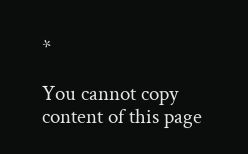*

You cannot copy content of this page